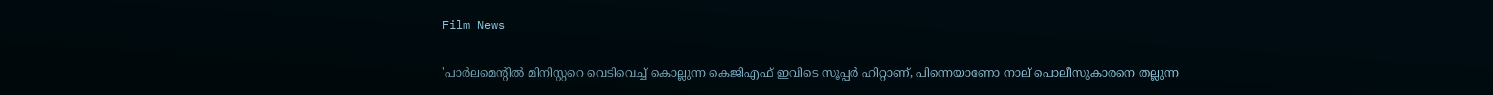Film News

'പാര്‍ലമെന്റില്‍ മിനിസ്റ്ററെ വെടിവെച്ച് കൊല്ലുന്ന കെജിഎഫ് ഇവിടെ സൂപ്പര്‍ ഹിറ്റാണ്, പിന്നെയാണോ നാല് പൊലീസുകാരനെ തല്ലുന്ന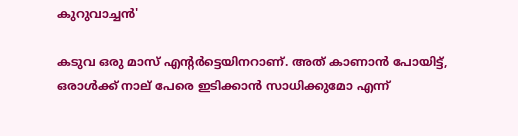കുറുവാച്ചന്‍'

കടുവ ഒരു മാസ് എന്റര്‍ട്ടെയിനറാണ്. അത് കാണാന്‍ പോയിട്ട്, ഒരാള്‍ക്ക് നാല് പേരെ ഇടിക്കാന്‍ സാധിക്കുമോ എന്ന്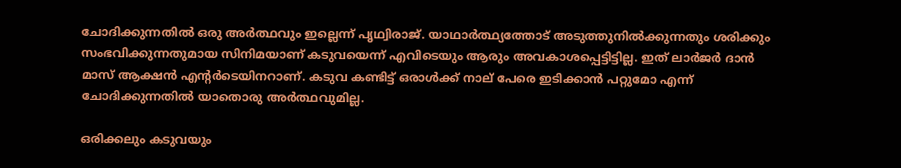ചോദിക്കുന്നതില്‍ ഒരു അര്‍ത്ഥവും ഇല്ലെന്ന് പൃഥ്വിരാജ്. യാഥാര്‍ത്ഥ്യത്തോട് അടുത്തുനില്‍ക്കുന്നതും ശരിക്കും സംഭവിക്കുന്നതുമായ സിനിമയാണ് കടുവയെന്ന് എവിടെയും ആരും അവകാശപ്പെട്ടിട്ടില്ല. ഇത് ലാര്‍ജര്‍ ദാന്‍ മാസ് ആക്ഷന്‍ എന്റര്‍ടെയിനറാണ്. കടുവ കണ്ടിട്ട് ഒരാള്‍ക്ക് നാല് പേരെ ഇടിക്കാന്‍ പറ്റുമോ എന്ന് ചോദിക്കുന്നതില്‍ യാതൊരു അര്‍ത്ഥവുമില്ല.

ഒരിക്കലും കടുവയും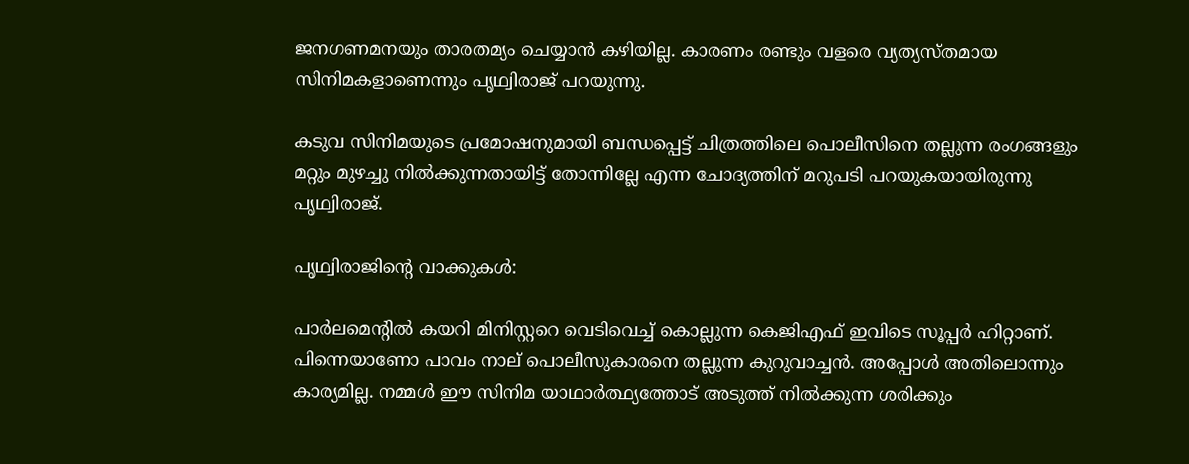ജനഗണമനയും താരതമ്യം ചെയ്യാന്‍ കഴിയില്ല. കാരണം രണ്ടും വളരെ വ്യത്യസ്തമായ സിനിമകളാണെന്നും പൃഥ്വിരാജ് പറയുന്നു.

കടുവ സിനിമയുടെ പ്രമോഷനുമായി ബന്ധപ്പെട്ട് ചിത്രത്തിലെ പൊലീസിനെ തല്ലുന്ന രംഗങ്ങളും മറ്റും മുഴച്ചു നില്‍ക്കുന്നതായിട്ട് തോന്നില്ലേ എന്ന ചോദ്യത്തിന് മറുപടി പറയുകയായിരുന്നു പൃഥ്വിരാജ്.

പൃഥ്വിരാജിന്റെ വാക്കുകള്‍:

പാര്‍ലമെന്റില്‍ കയറി മിനിസ്റ്ററെ വെടിവെച്ച് കൊല്ലുന്ന കെജിഎഫ് ഇവിടെ സൂപ്പര്‍ ഹിറ്റാണ്. പിന്നെയാണോ പാവം നാല് പൊലീസുകാരനെ തല്ലുന്ന കുറുവാച്ചന്‍. അപ്പോള്‍ അതിലൊന്നും കാര്യമില്ല. നമ്മള്‍ ഈ സിനിമ യാഥാര്‍ത്ഥ്യത്തോട് അടുത്ത് നില്‍ക്കുന്ന ശരിക്കും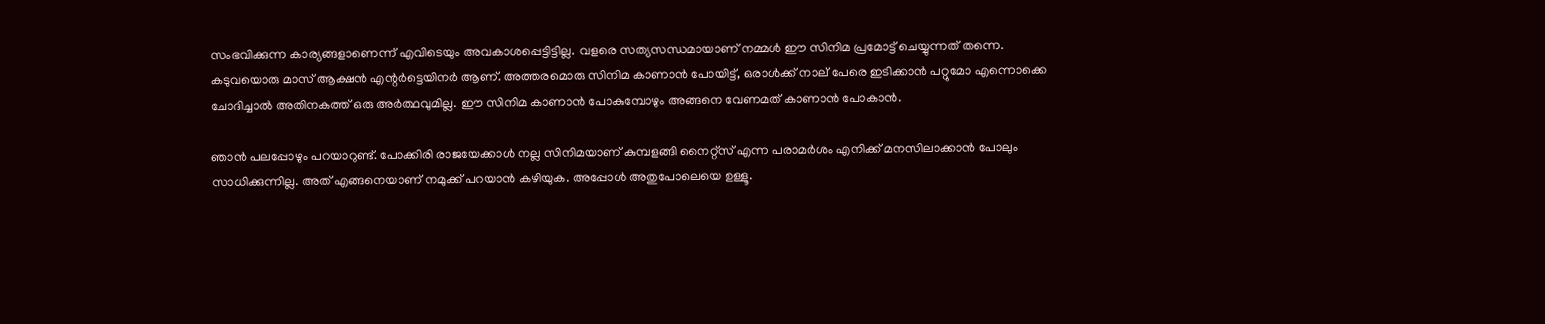സംഭവിക്കുന്ന കാര്യങ്ങളാണെന്ന് എവിടെയും അവകാശപ്പെട്ടിട്ടില്ല. വളരെ സത്യസന്ധമായാണ് നമ്മള്‍ ഈ സിനിമ പ്രമോട്ട് ചെയ്യുന്നത് തന്നെ. കടുവയൊരു മാസ് ആക്ഷന്‍ എന്റര്‍ട്ടെയിനര്‍ ആണ്. അത്തരമൊരു സിനിമ കാണാന്‍ പോയിട്ട്, ഒരാള്‍ക്ക് നാല് പേരെ ഇടിക്കാന്‍ പറ്റുമോ എന്നൊക്കെ ചോദിച്ചാല്‍ അതിനകത്ത് ഒരു അര്‍ത്ഥവുമില്ല. ഈ സിനിമ കാണാന്‍ പോകുമ്പോഴും അങ്ങനെ വേണമത് കാണാന്‍ പോകാന്‍.

ഞാന്‍ പലപ്പോഴും പറയാറുണ്ട്. പോക്കിരി രാജയേക്കാള്‍ നല്ല സിനിമയാണ് കുമ്പളങ്ങി നൈറ്റ്‌സ് എന്ന പരാമര്‍ശം എനിക്ക് മനസിലാക്കാന്‍ പോലും സാധിക്കുന്നില്ല. അത് എങ്ങനെയാണ് നമുക്ക് പറയാന്‍ കഴിയുക. അപ്പോള്‍ അതുപോലെയെ ഉള്ളൂ.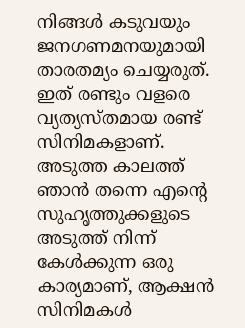നിങ്ങള്‍ കടുവയും ജനഗണമനയുമായി താരതമ്യം ചെയ്യരുത്. ഇത് രണ്ടും വളരെ വ്യത്യസ്തമായ രണ്ട് സിനിമകളാണ്. അടുത്ത കാലത്ത് ഞാന്‍ തന്നെ എന്റെ സുഹൃത്തുക്കളുടെ അടുത്ത് നിന്ന് കേള്‍ക്കുന്ന ഒരു കാര്യമാണ്, ആക്ഷന്‍ സിനിമകള്‍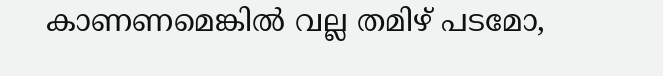കാണണമെങ്കില്‍ വല്ല തമിഴ് പടമോ,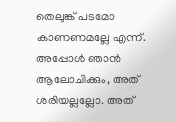തെലുങ്ക് പടമോ കാണണമല്ലേ എന്ന്. അപ്പോള്‍ ഞാന്‍ ആലോചിക്കും, അത് ശരിയല്ലല്ലോ. അത്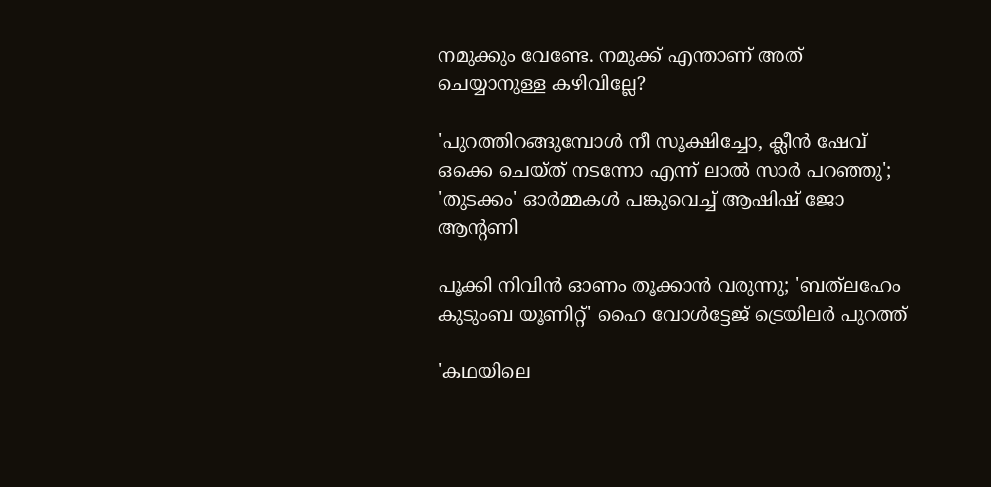നമുക്കും വേണ്ടേ. നമുക്ക് എന്താണ് അത് ചെയ്യാനുള്ള കഴിവില്ലേ?

'പുറത്തിറങ്ങുമ്പോൾ നീ സൂക്ഷിച്ചോ, ക്ലീൻ ഷേവ് ഒക്കെ ചെയ്ത് നടന്നോ എന്ന് ലാൽ സാർ പറഞ്ഞു'; 'തുടക്കം' ഓർമ്മകൾ പങ്കുവെച്ച് ആഷിഷ് ജോ ആന്റണി

പൂക്കി നിവിൻ ഓണം തൂക്കാൻ വരുന്നു; 'ബത്‍ലഹേം കുടുംബ യൂണിറ്റ്' ഹൈ വോൾട്ടേജ് ട്രെയിലർ പുറത്ത്

'കഥയിലെ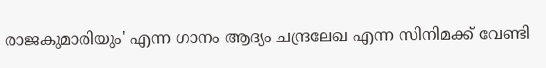രാജകുമാരിയും' എന്ന ഗാനം ആദ്യം ചന്ദ്രലേഖ എന്ന സിനിമക്ക് വേണ്ടി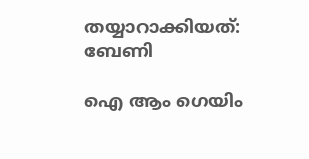തയ്യാറാക്കിയത്: ബേണി

ഐ ആം ഗെയിം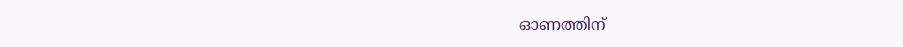ഓണത്തിന്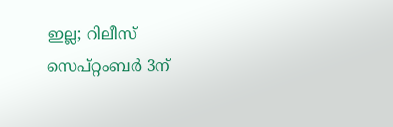ഇല്ല; റിലീസ് സെപ്റ്റംബർ 3ന്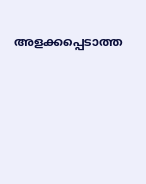അളക്കപ്പെടാത്ത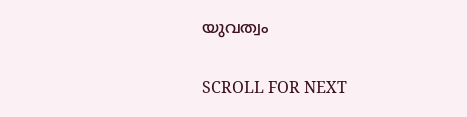യുവത്വം

SCROLL FOR NEXT